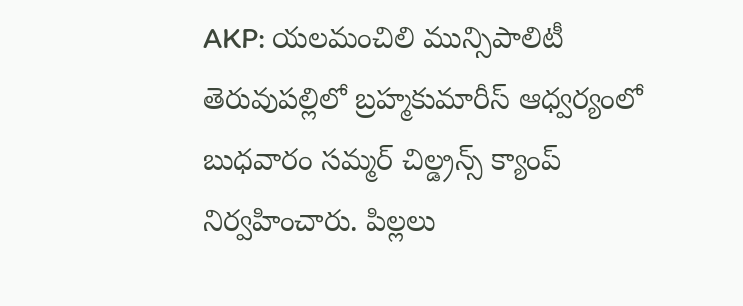AKP: యలమంచిలి మున్సిపాలిటీ తెరువుపల్లిలో బ్రహ్మకుమారీస్ ఆధ్వర్యంలో బుధవారం సమ్మర్ చిల్డ్రన్స్ క్యాంప్ నిర్వహించారు. పిల్లలు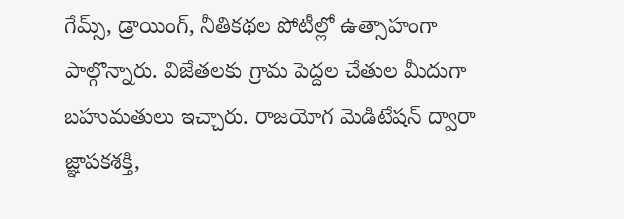గేమ్స్, డ్రాయింగ్, నీతికథల పోటీల్లో ఉత్సాహంగా పాల్గొన్నారు. విజేతలకు గ్రామ పెద్దల చేతుల మీదుగా బహుమతులు ఇచ్చారు. రాజయోగ మెడిటేషన్ ద్వారా జ్ఞాపకశక్తి,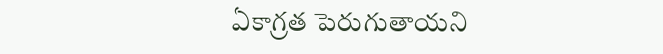ఏకాగ్రత పెరుగుతాయని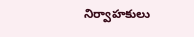నిర్వాహకులు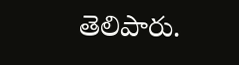తెలిపారు.